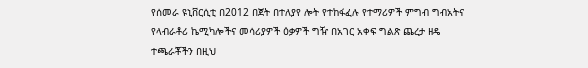የሰመራ ዩኒቨርሲቲ በ2012 በጀት በተለያየ ሎት የተከፋፈሉ የተማሪዎች ምግብ ግብአትና የላብራቶሪ ኬሚካሎችና መሳሪያዎች ዕቃዎች ግዥ በአገር አቀፍ ግልጽ ጨረታ ዘዴ ተጫራቾችን በዚህ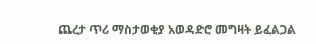ጨረታ ጥሪ ማስታወቂያ አወዳድሮ መግዛት ይፈልጋል